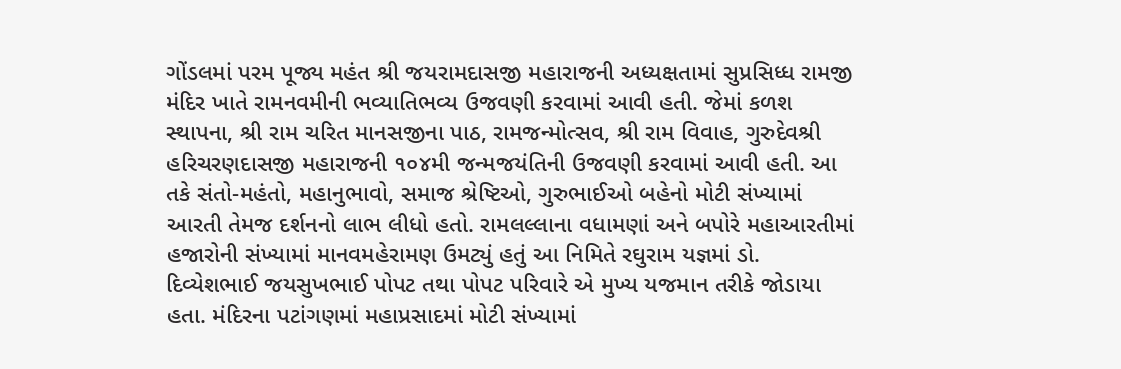ગોંડલમાં પરમ પૂજ્ય મહંત શ્રી જયરામદાસજી મહારાજની અધ્યક્ષતામાં સુપ્રસિધ્ધ રામજી મંદિર ખાતે રામનવમીની ભવ્યાતિભવ્ય ઉજવણી કરવામાં આવી હતી. જેમાં કળશ સ્થાપના, શ્રી રામ ચરિત માનસજીના પાઠ, રામજન્મોત્સવ, શ્રી રામ વિવાહ, ગુરુદેવશ્રી હરિચરણદાસજી મહારાજની ૧૦૪મી જન્મજયંતિની ઉજવણી કરવામાં આવી હતી. આ તકે સંતો-મહંતો, મહાનુભાવો, સમાજ શ્રેષ્ટિઓ, ગુરુભાઈઓ બહેનો મોટી સંખ્યામાં આરતી તેમજ દર્શનનો લાભ લીધો હતો. રામલલ્લાના વધામણાં અને બપોરે મહાઆરતીમાં હજારોની સંખ્યામાં માનવમહેરામણ ઉમટ્યું હતું આ નિમિતે રઘુરામ યજ્ઞમાં ડો. દિવ્યેશભાઈ જયસુખભાઈ પોપટ તથા પોપટ પરિવારે એ મુખ્ય યજમાન તરીકે જોડાયા હતા. મંદિરના પટાંગણમાં મહાપ્રસાદમાં મોટી સંખ્યામાં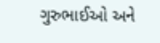ગુરુભાઈઓ અને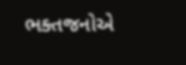ભક્તજનોએ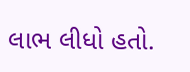લાભ લીધો હતો.